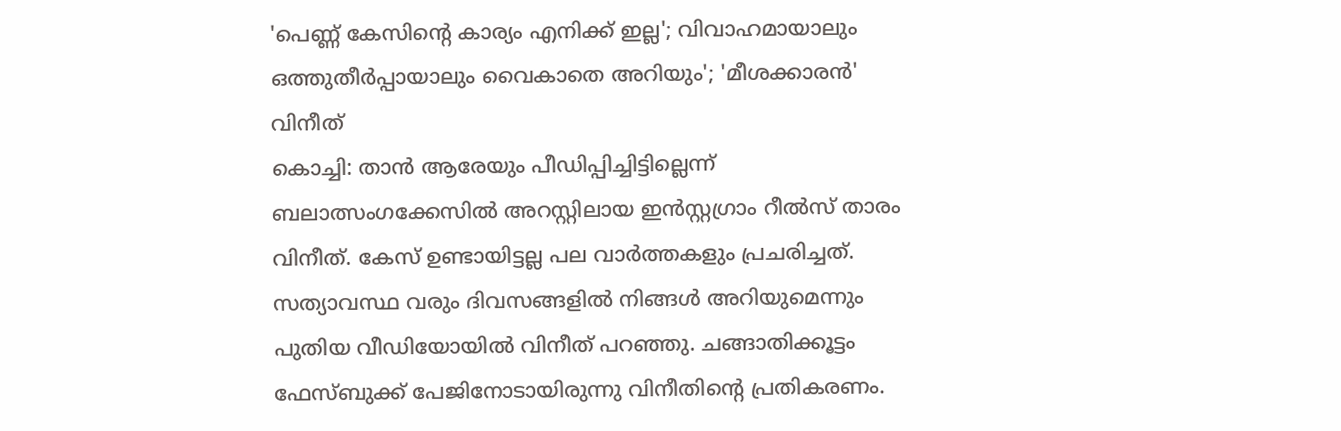'പെണ്ണ് കേസിന്റെ കാര്യം എനിക്ക് ഇല്ല'; വിവാഹമായാലും ഒത്തുതീർപ്പായാലും വൈകാതെ അറിയും'; 'മീശക്കാരൻ' വിനീത്
കൊച്ചി: താൻ ആരേയും പീഡിപ്പിച്ചിട്ടില്ലെന്ന് ബലാത്സംഗക്കേസിൽ അറസ്റ്റിലായ ഇൻസ്റ്റഗ്രാം റീൽസ് താരം വിനീത്. കേസ് ഉണ്ടായിട്ടല്ല പല വാർത്തകളും പ്രചരിച്ചത്. സത്യാവസ്ഥ വരും ദിവസങ്ങളിൽ നിങ്ങൾ അറിയുമെന്നും പുതിയ വീഡിയോയിൽ വിനീത് പറഞ്ഞു. ചങ്ങാതിക്കൂട്ടം ഫേസ്ബുക്ക് പേജിനോടായിരുന്നു വിനീതിന്റെ പ്രതികരണം.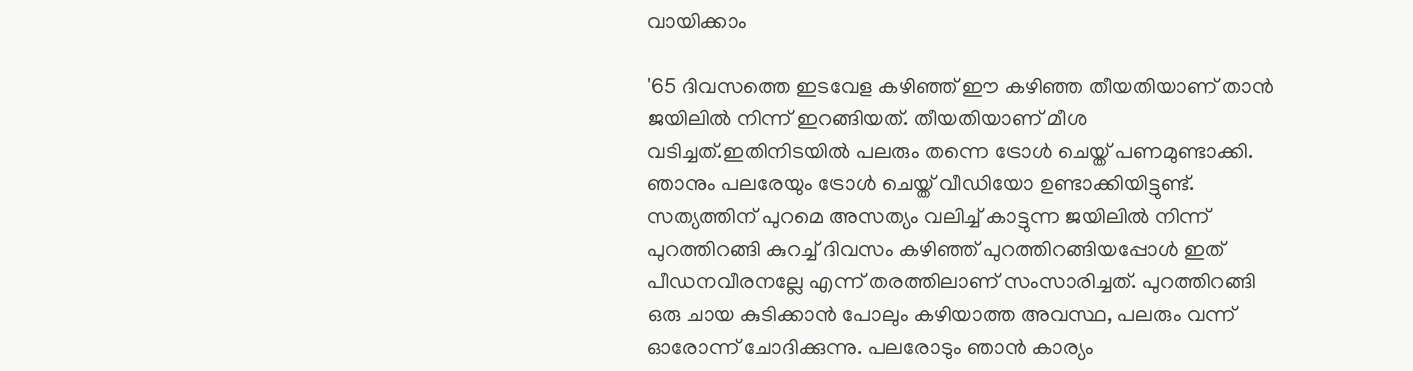വായിക്കാം

'65 ദിവസത്തെ ഇടവേള കഴിഞ്ഞ് ഈ കഴിഞ്ഞ തീയതിയാണ് താൻ ജയിലിൽ നിന്ന് ഇറങ്ങിയത്. തീയതിയാണ് മീശ വടിച്ചത്.ഇതിനിടയിൽ പലരും തന്നെ ട്രോൾ ചെയ്ത് പണമുണ്ടാക്കി. ഞാനും പലരേയും ട്രോൾ ചെയ്ത് വീഡിയോ ഉണ്ടാക്കിയിട്ടുണ്ട്. സത്യത്തിന് പുറമെ അസത്യം വലിച്ച് കാട്ടുന്ന ജയിലിൽ നിന്ന് പുറത്തിറങ്ങി കുറച്ച് ദിവസം കഴിഞ്ഞ് പുറത്തിറങ്ങിയപ്പോൾ ഇത് പീഡനവീരനല്ലേ എന്ന് തരത്തിലാണ് സംസാരിച്ചത്. പുറത്തിറങ്ങി ഒരു ചായ കുടിക്കാൻ പോലും കഴിയാത്ത അവസ്ഥ, പലരും വന്ന് ഓരോന്ന് ചോദിക്കുന്നു. പലരോടും ഞാൻ കാര്യം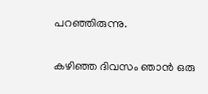പറഞ്ഞിരുന്നു.

കഴിഞ്ഞ ദിവസം ഞാൻ ഒരു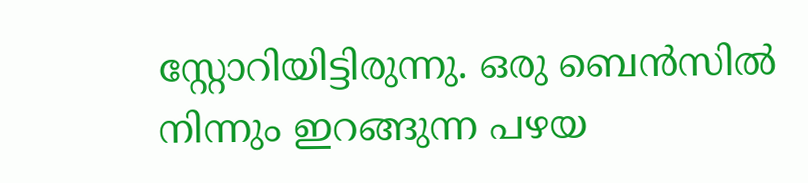സ്റ്റോറിയിട്ടിരുന്നു. ഒരു ബെൻസിൽ നിന്നും ഇറങ്ങുന്ന പഴയ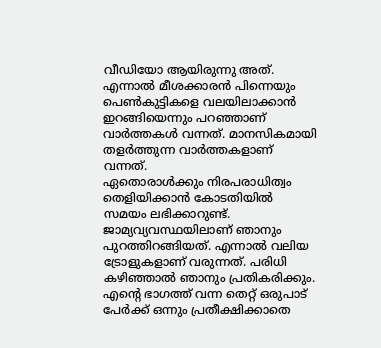വീഡിയോ ആയിരുന്നു അത്. എന്നാൽ മീശക്കാരൻ പിന്നെയും പെൺകുട്ടികളെ വലയിലാക്കാൻ ഇറങ്ങിയെന്നും പറഞ്ഞാണ് വാർത്തകൾ വന്നത്. മാനസികമായി തളർത്തുന്ന വാർത്തകളാണ് വന്നത്.
ഏതൊരാൾക്കും നിരപരാധിത്വം തെളിയിക്കാൻ കോടതിയിൽ സമയം ലഭിക്കാറുണ്ട്. ജാമ്യവ്യവസ്ഥയിലാണ് ഞാനും പുറത്തിറങ്ങിയത്. എന്നാൽ വലിയ ട്രോളുകളാണ് വരുന്നത്. പരിധി കഴിഞ്ഞാൽ ഞാനും പ്രതികരിക്കും. എന്റെ ഭാഗത്ത് വന്ന തെറ്റ് ഒരുപാട് പേർക്ക് ഒന്നും പ്രതീക്ഷിക്കാതെ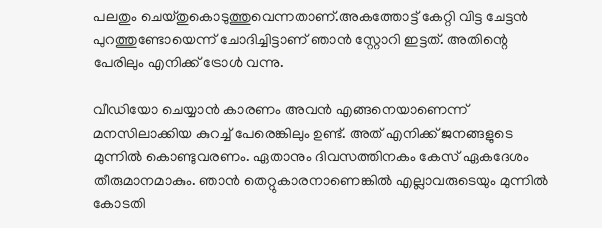പലതും ചെയ്തുകൊടുത്തുവെന്നതാണ്.അകത്തോട്ട് കേറ്റി വിട്ട ചേട്ടൻ പുറത്തുണ്ടോയെന്ന് ചോദിച്ചിട്ടാണ് ഞാൻ സ്റ്റോറി ഇട്ടത്. അതിന്റെ പേരിലും എനിക്ക് ട്രോൾ വന്നു.

വീഡിയോ ചെയ്യാൻ കാരണം അവൻ എങ്ങനെയാണെന്ന് മനസിലാക്കിയ കുറച്ച് പേരെങ്കിലും ഉണ്ട്. അത് എനിക്ക് ജനങ്ങളുടെ മുന്നിൽ കൊണ്ടുവരണം. ഏതാനും ദിവസത്തിനകം കേസ് ഏകദേശം തീരുമാനമാകും. ഞാൻ തെറ്റുകാരനാണെങ്കിൽ എല്ലാവരുടെയും മുന്നിൽ കോടതി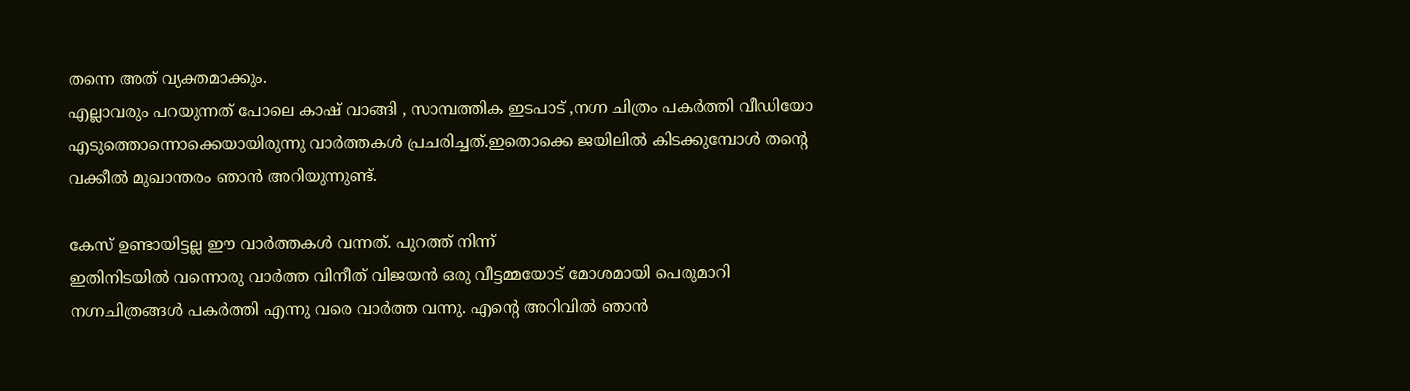തന്നെ അത് വ്യക്തമാക്കും.
എല്ലാവരും പറയുന്നത് പോലെ കാഷ് വാങ്ങി , സാമ്പത്തിക ഇടപാട് ,നഗ്ന ചിത്രം പകർത്തി വീഡിയോ എടുത്തൊന്നൊക്കെയായിരുന്നു വാർത്തകൾ പ്രചരിച്ചത്.ഇതൊക്കെ ജയിലിൽ കിടക്കുമ്പോൾ തന്റെ വക്കീൽ മുഖാന്തരം ഞാൻ അറിയുന്നുണ്ട്.

കേസ് ഉണ്ടായിട്ടല്ല ഈ വാർത്തകൾ വന്നത്. പുറത്ത് നിന്ന്
ഇതിനിടയിൽ വന്നൊരു വാർത്ത വിനീത് വിജയൻ ഒരു വീട്ടമ്മയോട് മോശമായി പെരുമാറി നഗ്നചിത്രങ്ങൾ പകർത്തി എന്നു വരെ വാർത്ത വന്നു. എന്റെ അറിവിൽ ഞാൻ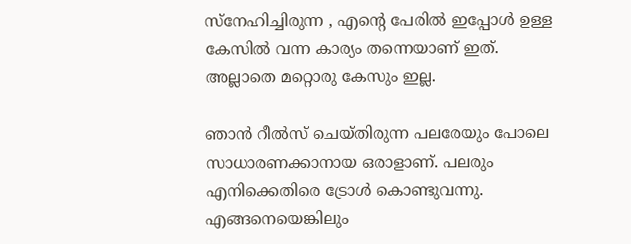സ്നേഹിച്ചിരുന്ന , എന്റെ പേരിൽ ഇപ്പോൾ ഉള്ള കേസിൽ വന്ന കാര്യം തന്നെയാണ് ഇത്. അല്ലാതെ മറ്റൊരു കേസും ഇല്ല.

ഞാൻ റീൽസ് ചെയ്തിരുന്ന പലരേയും പോലെ സാധാരണക്കാനായ ഒരാളാണ്. പലരും എനിക്കെതിരെ ട്രോൾ കൊണ്ടുവന്നു. എങ്ങനെയെങ്കിലും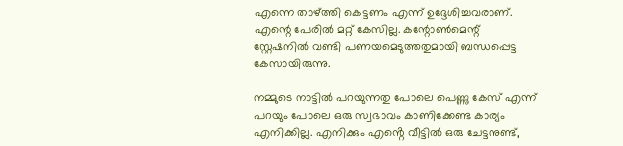എന്നെ താഴ്ത്തി കെട്ടണം എന്ന് ഉദ്ദേശിച്ചവരാണ്. എന്റെ പേരിൽ മറ്റ് കേസില്ല. കന്റോൺമെന്റ് സ്റ്റേഷനിൽ വണ്ടി പണയമെടുത്തതുമായി ബന്ധപ്പെട്ട കേസായിരുന്നു.

നമ്മുടെ നാട്ടിൽ പറയുന്നതു പോലെ പെണ്ണു കേസ് എന്ന് പറയും പോലെ ഒരു സ്വഭാവം കാണിക്കേണ്ട കാര്യം എനിക്കില്ല. എനിക്കും എൻ്റെ വീട്ടിൽ ഒരു ചേട്ടനുണ്ട്,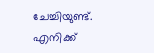ചേച്ചിയുണ്ട്. എനിക്ക്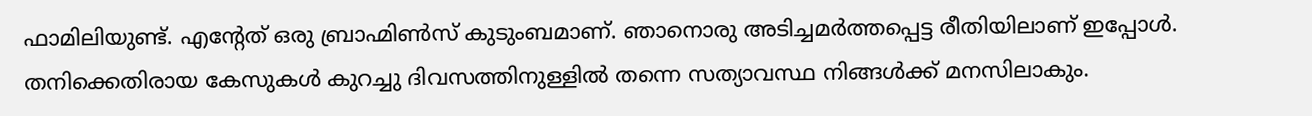ഫാമിലിയുണ്ട്. എൻ്റേത് ഒരു ബ്രാഹ്മിൺസ് കുടുംബമാണ്. ഞാനൊരു അടിച്ചമർത്തപ്പെട്ട രീതിയിലാണ് ഇപ്പോൾ.
തനിക്കെതിരായ കേസുകൾ കുറച്ചു ദിവസത്തിനുള്ളിൽ തന്നെ സത്യാവസ്ഥ നിങ്ങൾക്ക് മനസിലാകും.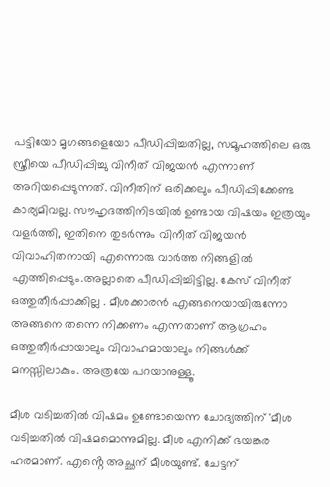പട്ടിയോ മൃഗങ്ങളെയോ പീഡിപ്പിച്ചതില്ല, സമൂഹത്തിലെ ഒരു സ്ത്രീയെ പീഡിപ്പിച്ചു വിനീത് വിജയൻ എന്നാണ് അറിയപ്പെടുന്നത്. വിനീതിന് ഒരിക്കലും പീഡിപ്പിക്കേണ്ട കാര്യമിവല്ല. സൗഹൃദത്തിനിടയിൽ ഉണ്ടായ വിഷയം ഇത്രയും വളർത്തി, ഇതിനെ തുടർന്നും വിനീത് വിജയൻ വിവാഹിതനായി എന്നൊരു വാർത്ത നിങ്ങളിൽ എത്തിപ്പെടും.അല്ലാതെ പീഡിപ്പിച്ചിട്ടില്ല. കേസ് വിനീത് ഒത്തുതീർപ്പാക്കില്ല . മീശക്കാരൻ എങ്ങനെയായിരുന്നോ അങ്ങനെ തന്നെ നിക്കണം എന്നതാണ് ആഗ്രഹം
ഒത്തുതീർപ്പായാലും വിവാഹമായാലും നിങ്ങൾക്ക് മനസ്സിലാകും. അത്രയേ പറയാനുള്ളൂ.

മീശ വടിച്ചതിൽ വിഷമം ഉണ്ടോയെന്ന ചോദ്യത്തിന് 'മീശ വടിച്ചതിൽ വിഷമമൊന്നുമില്ല. മീശ എനിക്ക് ഭയങ്കര ഹരമാണ്. എൻ്റെ അച്ഛന് മീശയുണ്ട്. ചേട്ടന്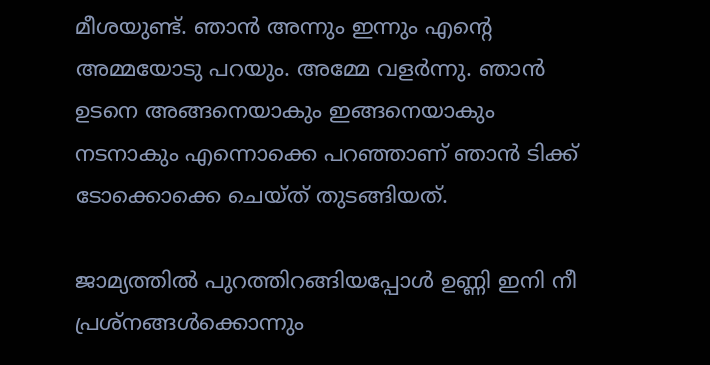മീശയുണ്ട്. ഞാൻ അന്നും ഇന്നും എൻ്റെ അമ്മയോടു പറയും. അമ്മേ വളർന്നു. ഞാൻ ഉടനെ അങ്ങനെയാകും ഇങ്ങനെയാകും നടനാകും എന്നൊക്കെ പറഞ്ഞാണ് ഞാൻ ടിക്ക് ടോക്കൊക്കെ ചെയ്ത് തുടങ്ങിയത്.

ജാമ്യത്തിൽ പുറത്തിറങ്ങിയപ്പോൾ ഉണ്ണി ഇനി നീ പ്രശ്നങ്ങൾക്കൊന്നും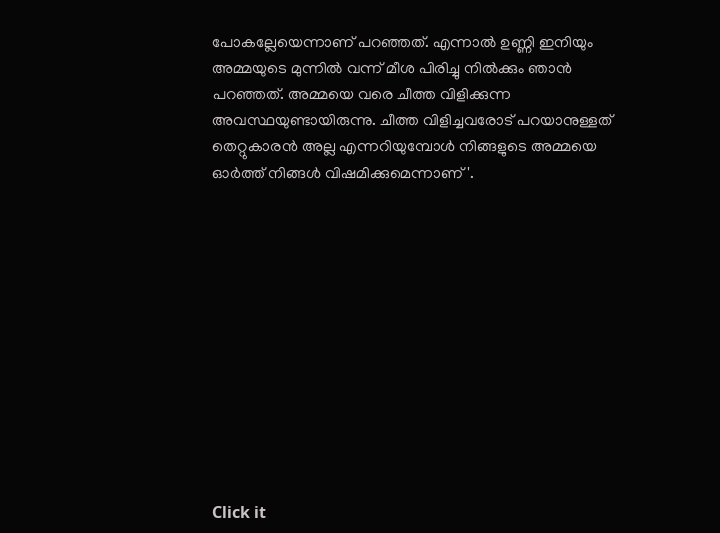പോകല്ലേയെന്നാണ് പറഞ്ഞത്. എന്നാൽ ഉണ്ണി ഇനിയും അമ്മയുടെ മുന്നിൽ വന്ന് മീശ പിരിച്ചു നിൽക്കും ഞാൻ പറഞ്ഞത്. അമ്മയെ വരെ ചീത്ത വിളിക്കുന്ന അവസ്ഥയുണ്ടായിരുന്നു. ചീത്ത വിളിച്ചവരോട് പറയാനുള്ളത് തെറ്റുകാരൻ അല്ല എന്നറിയുമ്പോൾ നിങ്ങളുടെ അമ്മയെ ഓർത്ത് നിങ്ങൾ വിഷമിക്കുമെന്നാണ്'.












Click it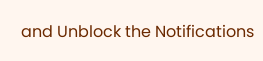and Unblock the Notifications